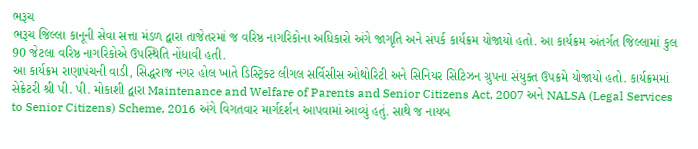ભરૂચ
ભરૂચ જિલ્લા કાનૂની સેવા સત્તા મંડળ દ્વારા તાજેતરમાં જ વરિષ્ઠ નાગરિકોના અધિકારો અંગે જાગૃતિ અને સંપર્ક કાર્યક્રમ યોજાયો હતો. આ કાર્યક્રમ અંતર્ગત જિલ્લામાં કુલ 90 જેટલા વરિષ્ઠ નાગરિકોએ ઉપસ્થિતિ નોંધાવી હતી.
આ કાર્યક્રમ રાણાપંચની વાડી, સિદ્ધરાજ નગર હોલ ખાતે ડિસ્ટ્રિક્ટ લીગલ સર્વિસીસ ઓથોરિટી અને સિનિયર સિટિઝન ગ્રુપના સંયુક્ત ઉપક્રમે યોજાયો હતો. કાર્યક્રમમાં સેક્રેટરી શ્રી પી. પી. મોકાશી દ્વારા Maintenance and Welfare of Parents and Senior Citizens Act, 2007 અને NALSA (Legal Services to Senior Citizens) Scheme, 2016 અંગે વિગતવાર માર્ગદર્શન આપવામાં આવ્યું હતું. સાથે જ નાયબ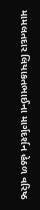મામલતદાર લિયાકતભાઈના માર્ગદર્શન હેઠળ વરિષ્ઠ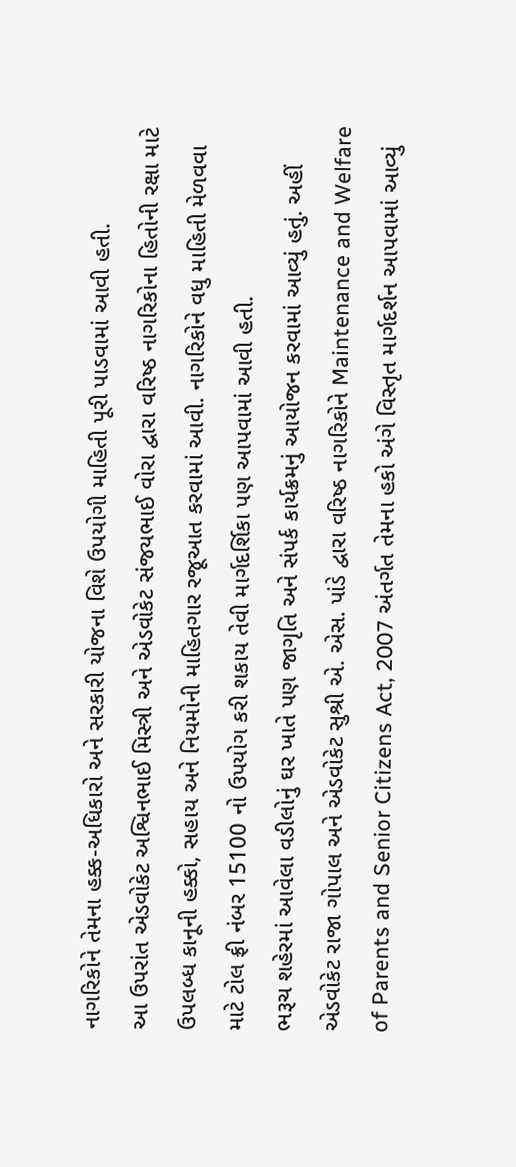નાગરિકોને તેમના હક્ક-અધિકારો અને સરકારી યોજના વિશે ઉપયોગી માહિતી પૂરી પાડવામાં આવી હતી.
આ ઉપરાંત એડવોકેટ અશ્વિનભાઈ મિસ્ત્રી અને એડવોકેટ સંજયભાઈ વોરા દ્વારા વરિષ્ઠ નાગરિકોના હિતોની રક્ષા માટે ઉપલબ્ધ કાનૂની હક્કો, સહાય અને નિયમોની માહિતગાર રજૂઆત કરવામાં આવી. નાગરિકોને વધુ માહિતી મેળવવા માટે ટોલ ફ્રી નંબર 15100 નો ઉપયોગ કરી શકાય તેવી માર્ગદર્શિકા પણ આપવામાં આવી હતી.
ભરૂચ શહેરમાં આવેલા વડીલોનું ઘર ખાતે પણ જાગૃતિ અને સંપર્ક કાર્યક્રમનું આયોજન કરવામાં આવ્યું હતું. અહીં એડવોકેટ રાજા ગોપાલ અને એડવોકેટ સુશ્રી એ. એસ. પાંડે દ્વારા વરિષ્ઠ નાગરિકોને Maintenance and Welfare of Parents and Senior Citizens Act, 2007 અંતર્ગત તેમના હકો અંગે વિસ્તૃત માર્ગદર્શન આપવામાં આવ્યું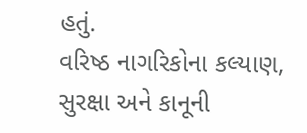હતું.
વરિષ્ઠ નાગરિકોના કલ્યાણ, સુરક્ષા અને કાનૂની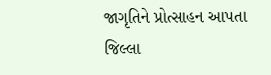જાગૃતિને પ્રોત્સાહન આપતા જિલ્લા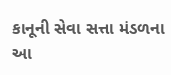કાનૂની સેવા સત્તા મંડળના આ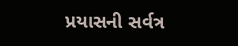પ્રયાસની સર્વત્ર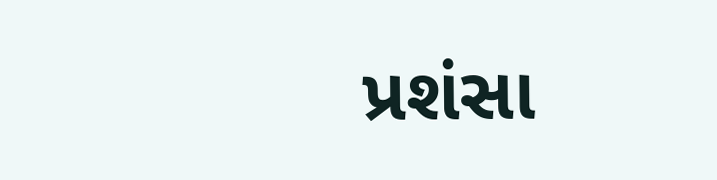પ્રશંસા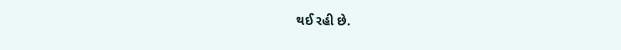થઈ રહી છે.